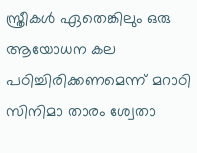സ്ത്രീകൾ ഏതെങ്കിലും ഒരു ആയോധന കല പഠിച്ചിരിക്കണമെന്ന് മറാഠി സിനിമാ താരം ശ്വേതാ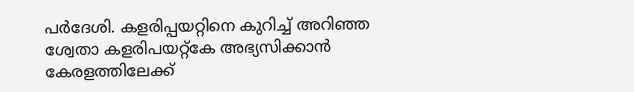പർദേശി. കളരിപ്പയറ്റിനെ കുറിച്ച് അറിഞ്ഞ ശ്വേതാ കളരിപയറ്റ്കേ അഭ്യസിക്കാൻ കേരളത്തിലേക്ക്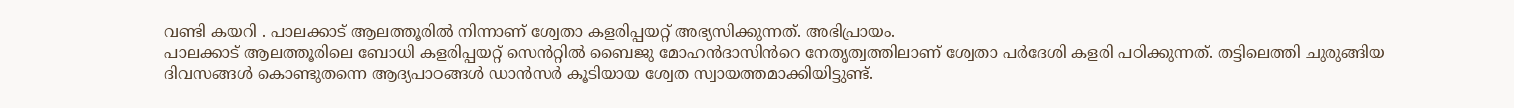വണ്ടി കയറി . പാലക്കാട് ആലത്തൂരിൽ നിന്നാണ് ശ്വേതാ കളരിപ്പയറ്റ് അഭ്യസിക്കുന്നത്. അഭിപ്രായം.
പാലക്കാട് ആലത്തൂരിലെ ബോധി കളരിപ്പയറ്റ് സെൻറ്റിൽ ബൈജു മോഹൻദാസിൻറെ നേതൃത്വത്തിലാണ് ശ്വേതാ പർദേശി കളരി പഠിക്കുന്നത്. തട്ടിലെത്തി ചുരുങ്ങിയ ദിവസങ്ങൾ കൊണ്ടുതന്നെ ആദ്യപാഠങ്ങൾ ഡാൻസർ കൂടിയായ ശ്വേത സ്വായത്തമാക്കിയിട്ടുണ്ട്.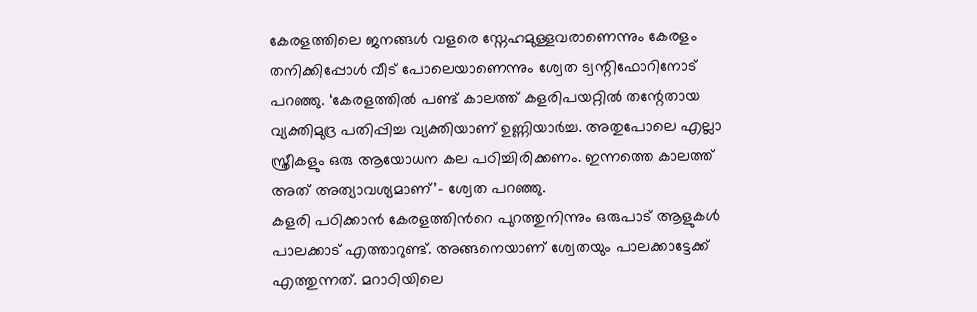കേരളത്തിലെ ജനങ്ങൾ വളരെ സ്നേഹമുള്ളവരാണെന്നും കേരളം തനിക്കിപ്പോൾ വീട് പോലെയാണെന്നും ശ്വേത ട്വന്റിഫോറിനോട് പറഞ്ഞു. ‘കേരളത്തിൽ പണ്ട് കാലത്ത് കളരിപയറ്റിൽ തന്റേതായ വ്യക്തിമുദ്ര പതിപ്പിച്ച വ്യക്തിയാണ് ഉണ്ണിയാർച്ച. അതുപോലെ എല്ലാ സ്ത്രീകളും ഒരു ആയോധന കല പഠിച്ചിരിക്കണം. ഇന്നത്തെ കാലത്ത് അത് അത്യാവശ്യമാണ്’- ശ്വേത പറഞ്ഞു.
കളരി പഠിക്കാൻ കേരളത്തിൻറെ പുറത്തുനിന്നും ഒരുപാട് ആളുകൾ പാലക്കാട് എത്താറുണ്ട്. അങ്ങനെയാണ് ശ്വേതയും പാലക്കാട്ടേക്ക് എത്തുന്നത്. മറാഠിയിലെ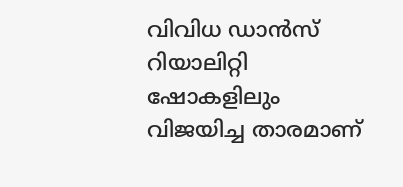വിവിധ ഡാൻസ് റിയാലിറ്റി ഷോകളിലും വിജയിച്ച താരമാണ്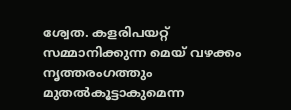ശ്വേത. കളരിപയറ്റ് സമ്മാനിക്കുന്ന മെയ് വഴക്കം നൃത്തരംഗത്തും മുതൽകൂട്ടാകുമെന്ന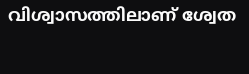വിശ്വാസത്തിലാണ് ശ്വേത